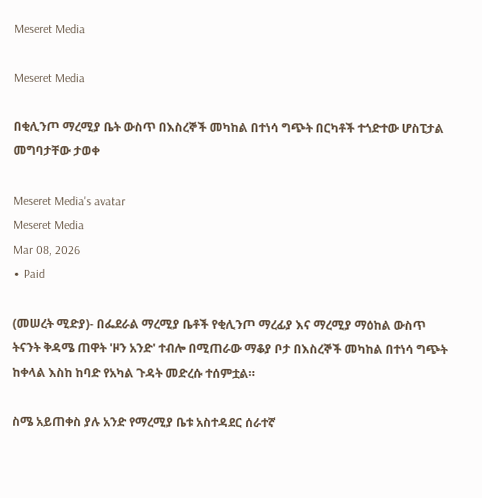Meseret Media

Meseret Media

በቂሊንጦ ማረሚያ ቤት ውስጥ በእስረኞች መካከል በተነሳ ግጭት በርካቶች ተጎድተው ሆስፒታል መግባታቸው ታወቀ

Meseret Media's avatar
Meseret Media
Mar 08, 2026
∙ Paid

(መሠረት ሚድያ)- በፌደራል ማረሚያ ቤቶች የቂሊንጦ ማረፊያ እና ማረሚያ ማዕከል ውስጥ ትናንት ቅዳሜ ጠዋት 'ዞን አንድ' ተብሎ በሚጠራው ማቆያ ቦታ በእስረኞች መካከል በተነሳ ግጭት ከቀላል እስከ ከባድ የአካል ጉዳት መድረሱ ተሰምቷል።

ስሜ አይጠቀስ ያሉ አንድ የማረሚያ ቤቱ አስተዳደር ሰራተኛ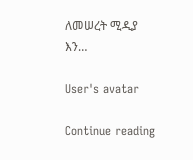ለመሠረት ሚዲያ እን…

User's avatar

Continue reading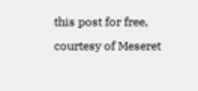this post for free, courtesy of Meseret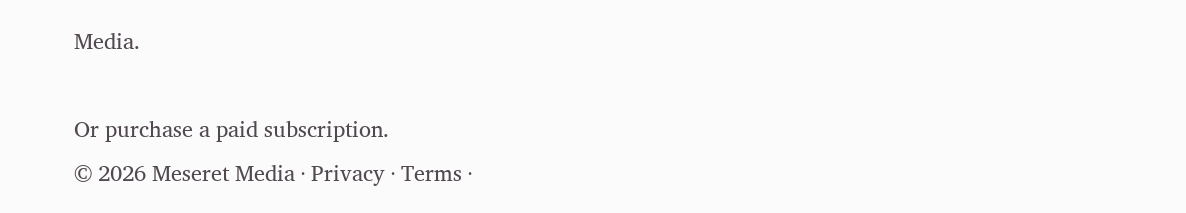Media.

Or purchase a paid subscription.
© 2026 Meseret Media · Privacy ∙ Terms ∙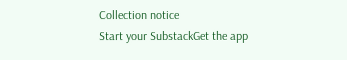Collection notice
Start your SubstackGet the app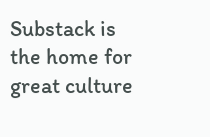Substack is the home for great culture